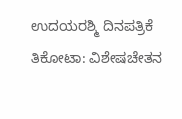ಉದಯರಶ್ಮಿ ದಿನಪತ್ರಿಕೆ
ತಿಕೋಟಾ: ವಿಶೇಷಚೇತನ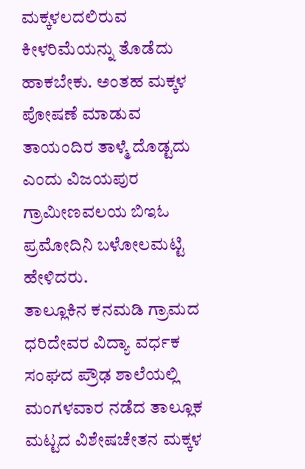ಮಕ್ಕಳಲದಲಿರುವ ಕೀಳರಿಮೆಯನ್ನು ತೊಡೆದು ಹಾಕಬೇಕು. ಅಂತಹ ಮಕ್ಕಳ ಪೋಷಣೆ ಮಾಡುವ ತಾಯಂದಿರ ತಾಳ್ಮೆ ದೊಡ್ಟದು ಎಂದು ವಿಜಯಪುರ ಗ್ರಾಮೀಣವಲಯ ಬಿಇಓ ಪ್ರಮೋದಿನಿ ಬಳೋಲಮಟ್ಟಿ ಹೇಳಿದರು.
ತಾಲ್ಲೂಕಿನ ಕನಮಡಿ ಗ್ರಾಮದ ಧರಿದೇವರ ವಿದ್ಯಾ ವರ್ಧಕ ಸಂಘದ ಪ್ರೌಢ ಶಾಲೆಯಲ್ಲಿ ಮಂಗಳವಾರ ನಡೆದ ತಾಲ್ಲೂಕ ಮಟ್ಟದ ವಿಶೇಷಚೇತನ ಮಕ್ಕಳ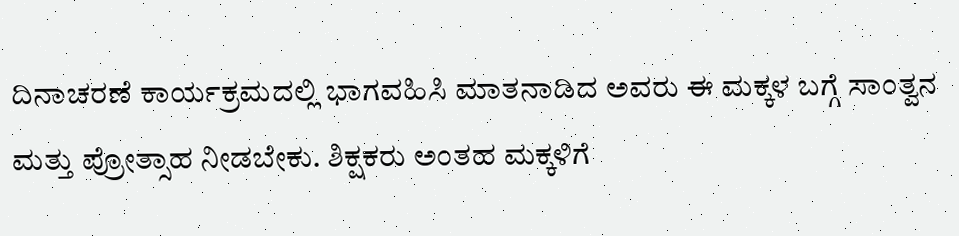ದಿನಾಚರಣೆ ಕಾರ್ಯಕ್ರಮದಲ್ಲಿ ಭಾಗವಹಿಸಿ ಮಾತನಾಡಿದ ಅವರು ಈ ಮಕ್ಕಳ ಬಗ್ಗೆ ಸಾಂತ್ವನ ಮತ್ತು ಪ್ರೋತ್ಸಾಹ ನೀಡಬೇಕು. ಶಿಕ್ಷಕರು ಅಂತಹ ಮಕ್ಕಳಿಗೆ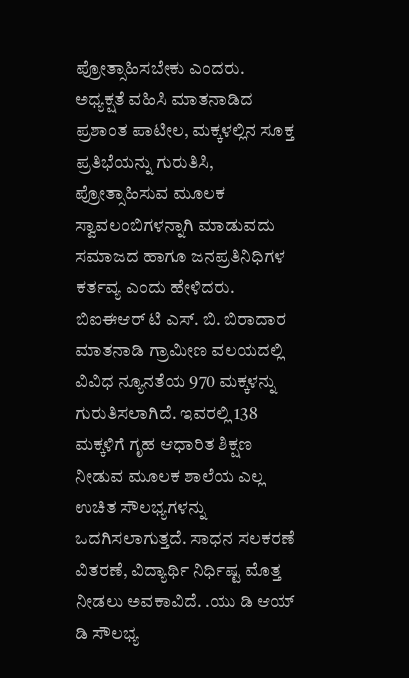ಪ್ರೋತ್ಸಾಹಿಸಬೇಕು ಎಂದರು.
ಅಧ್ಯಕ್ಷತೆ ವಹಿಸಿ ಮಾತನಾಡಿದ ಪ್ರಶಾಂತ ಪಾಟೀಲ, ಮಕ್ಕಳಲ್ಲಿನ ಸೂಕ್ತ ಪ್ರತಿಭೆಯನ್ನು ಗುರುತಿಸಿ, ಪ್ರೋತ್ಸಾಹಿಸುವ ಮೂಲಕ ಸ್ವಾವಲಂಬಿಗಳನ್ನಾಗಿ ಮಾಡುವದು ಸಮಾಜದ ಹಾಗೂ ಜನಪ್ರತಿನಿಧಿಗಳ ಕರ್ತವ್ಯ ಎಂದು ಹೇಳಿದರು.
ಬಿಐಈಆರ್ ಟಿ ಎಸ್. ಬಿ. ಬಿರಾದಾರ ಮಾತನಾಡಿ ಗ್ರಾಮೀಣ ವಲಯದಲ್ಲಿ ವಿವಿಧ ನ್ಯೂನತೆಯ 970 ಮಕ್ಕಳನ್ನು ಗುರುತಿಸಲಾಗಿದೆ. ಇವರಲ್ಲಿ 138 ಮಕ್ಕಳಿಗೆ ಗೃಹ ಆಧಾರಿತ ಶಿಕ್ಷಣ ನೀಡುವ ಮೂಲಕ ಶಾಲೆಯ ಎಲ್ಲ ಉಚಿತ ಸೌಲಭ್ಯಗಳನ್ನು ಒದಗಿಸಲಾಗುತ್ತದೆ. ಸಾಧನ ಸಲಕರಣೆ ವಿತರಣೆ, ವಿದ್ಯಾರ್ಥಿ ನಿರ್ಧಿಷ್ಟ ಮೊತ್ತ ನೀಡಲು ಅವಕಾವಿದೆ. .ಯು ಡಿ ಆಯ್ ಡಿ ಸೌಲಭ್ಯ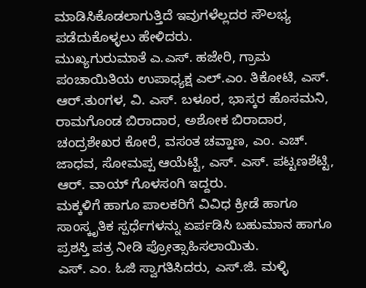ಮಾಡಿಸಿಕೊಡಲಾಗುತ್ತಿದೆ ಇವುಗಳೆಲ್ಲದರ ಸೌಲಭ್ಯ ಪಡೆದುಕೊಳ್ಳಲು ಹೇಳಿದರು.
ಮುಖ್ಯಗುರುಮಾತೆ ಎ.ಎಸ್. ಹಜೇರಿ, ಗ್ರಾಮ ಪಂಚಾಯಿತಿಯ ಉಪಾಧ್ಯಕ್ಷ ಎಲ್.ಎಂ. ತಿಕೋಟಿ, ಎಸ್. ಆರ್.ತುಂಗಳ, ವಿ. ಎಸ್. ಬಳೂರ, ಭಾಸ್ಕರ ಹೊಸಮನಿ, ರಾಮಗೊಂಡ ಬಿರಾದಾರ, ಅಶೋಕ ಬಿರಾದಾರ, ಚಂದ್ರಶೇಖರ ಕೋರೆ, ವಸಂತ ಚವ್ಹಾಣ, ಎಂ. ಎಚ್. ಜಾಧವ, ಸೋಮಪ್ಪ ಆಯೆಟ್ಟಿ, ಎಸ್. ಎಸ್. ಪಟ್ಟಣಶೆಟ್ಟಿ, ಆರ್. ವಾಯ್ ಗೊಳಸಂಗಿ ಇದ್ದರು.
ಮಕ್ಕಳಿಗೆ ಹಾಗೂ ಪಾಲಕರಿಗೆ ವಿವಿಧ ಕ್ರೀಡೆ ಹಾಗೂ ಸಾಂಸ್ಕೃತಿಕ ಸ್ಪರ್ಧೆಗಳನ್ನು ಏರ್ಪಡಿಸಿ ಬಹುಮಾನ ಹಾಗೂ ಪ್ರಶಸ್ತಿ ಪತ್ರ ನೀಡಿ ಪ್ರೋತ್ಸಾಹಿಸಲಾಯಿತು.
ಎಸ್. ಎಂ. ಓಜಿ ಸ್ವಾಗತಿಸಿದರು, ಎಸ್.ಜಿ. ಮಳ್ಳಿ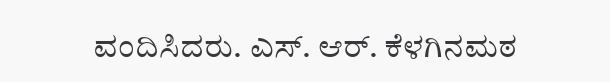ವಂದಿಸಿದರು. ಎಸ್. ಆರ್. ಕೆಳಗಿನಮಠ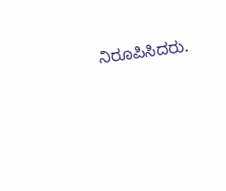ನಿರೂಪಿಸಿದರು.